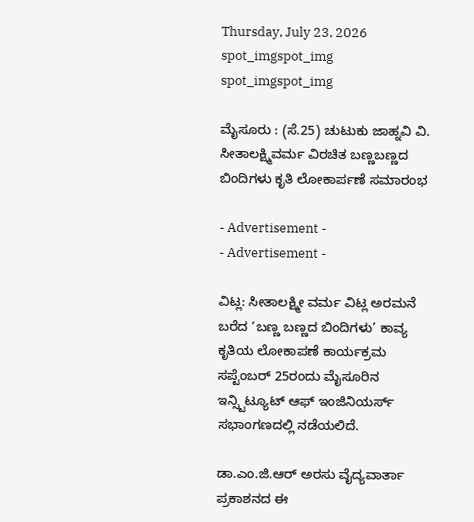Thursday, July 23, 2026
spot_imgspot_img
spot_imgspot_img

ಮೈಸೂರು : (ಸೆ.25) ಚುಟುಕು ಜಾಹ್ನವಿ ವಿ. ಸೀತಾಲಕ್ಷ್ಮಿವರ್ಮ ವಿರಚಿತ ಬಣ್ಣಬಣ್ಣದ ಬಿಂದಿಗಳು ಕೃತಿ ಲೋಕಾರ್ಪಣೆ ಸಮಾರಂಭ

- Advertisement -
- Advertisement -

ವಿಟ್ಲ: ಸೀತಾಲಕ್ಷ್ಮೀ ವರ್ಮ ವಿಟ್ಲ ಅರಮನೆ ಬರೆದ ‘ಬಣ್ಣ ಬಣ್ಣದ ಬಿಂದಿಗಳು’ ಕಾವ್ಯ ಕೃತಿಯ ಲೋಕಾಪಣೆ ಕಾರ್ಯಕ್ರಮ ಸಪ್ಟೆಂಬರ್ 25ರಂದು ಮೈಸೂರಿನ ಇನ್ಸ್ಟಿಟ್ಯೂಟ್ ಆಫ್ ಇಂಜಿನಿಯರ್ಸ್ ಸಭಾಂಗಣದಲ್ಲಿ ನಡೆಯಲಿದೆ.

ಡಾ.ಎಂ.ಜಿ.ಆರ್ ಅರಸು ವೈದ್ಯವಾರ್ತಾ ಪ್ರಕಾಶನದ ಈ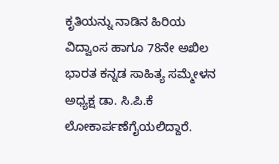ಕೃತಿಯನ್ನು ನಾಡಿನ ಹಿರಿಯ ವಿದ್ವಾಂಸ ಹಾಗೂ 78ನೇ ಅಖಿಲ ಭಾರತ ಕನ್ನಡ ಸಾಹಿತ್ಯ ಸಮ್ಮೇಳನ ಅಧ್ಯಕ್ಷ ಡಾ. ಸಿ.ಪಿ.ಕೆ ಲೋಕಾರ್ಪಣೆಗೈಯಲಿದ್ದಾರೆ.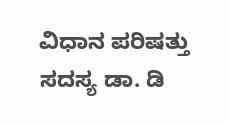ವಿಧಾನ ಪರಿಷತ್ತು ಸದಸ್ಯ ಡಾ. ಡಿ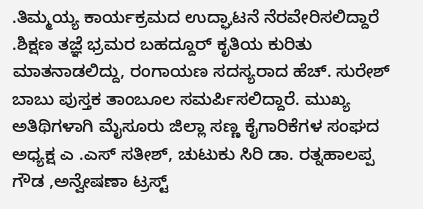.ತಿಮ್ಮಯ್ಯ ಕಾರ್ಯಕ್ರಮದ ಉದ್ಘಾಟನೆ ನೆರವೇರಿಸಲಿದ್ದಾರೆ .ಶಿಕ್ಷಣ ತಜ್ಞೆ ಭ್ರಮರ ಬಹದ್ದೂರ್ ಕೃತಿಯ ಕುರಿತು ಮಾತನಾಡಲಿದ್ದು, ರಂಗಾಯಣ ಸದಸ್ಯರಾದ ಹೆಚ್. ಸುರೇಶ್ ಬಾಬು ಪುಸ್ತಕ ತಾಂಬೂಲ ಸಮರ್ಪಿಸಲಿದ್ದಾರೆ. ಮುಖ್ಯ ಅತಿಥಿಗಳಾಗಿ ಮೈಸೂರು ಜಿಲ್ಲಾ ಸಣ್ಣ ಕೈಗಾರಿಕೆಗಳ ಸಂಘದ ಅಧ್ಯಕ್ಷ ಎ .ಎಸ್ ಸತೀಶ್, ಚುಟುಕು ಸಿರಿ ಡಾ. ರತ್ನಹಾಲಪ್ಪ ಗೌಡ ,ಅನ್ವೇಷಣಾ ಟ್ರಸ್ಟ್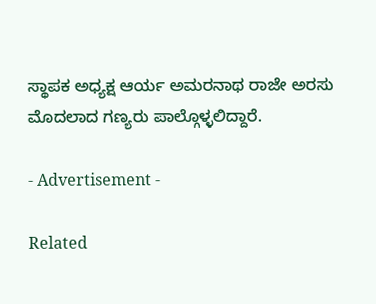ಸ್ಥಾಪಕ ಅಧ್ಯಕ್ಷ ಆರ್ಯ ಅಮರನಾಥ ರಾಜೇ ಅರಸು ಮೊದಲಾದ ಗಣ್ಯರು ಪಾಲ್ಗೊಳ್ಳಲಿದ್ದಾರೆ.

- Advertisement -

Related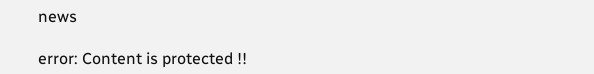news

error: Content is protected !!